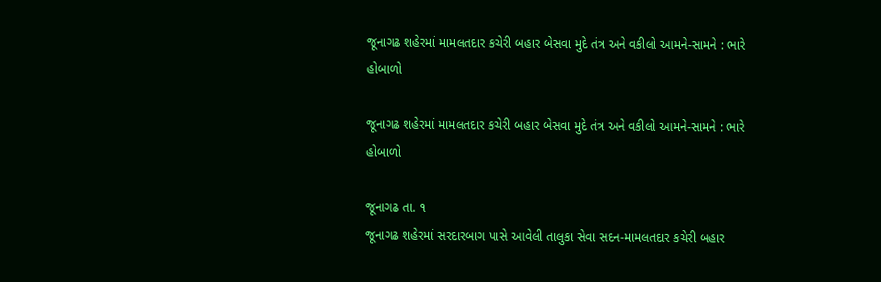જૂનાગઢ શહેરમાં મામલતદાર કચેરી બહાર બેસવા મુદે તંત્ર અને વકીલો આમને-સામને : ભારે હોબાળો

જૂનાગઢ શહેરમાં મામલતદાર કચેરી બહાર બેસવા મુદે તંત્ર અને વકીલો આમને-સામને : ભારે હોબાળો

જૂનાગઢ તા. ૧
જૂનાગઢ શહેરમાં સરદારબાગ પાસે આવેલી તાલુકા સેવા સદન-મામલતદાર કચેરી બહાર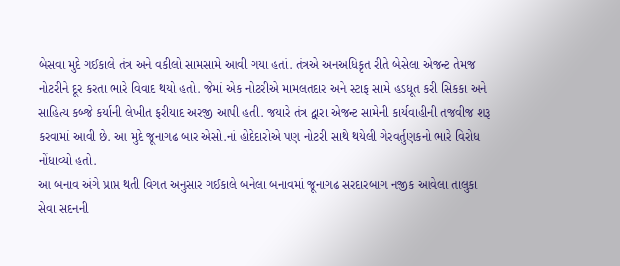બેસવા મુદે ગઈકાલે તંત્ર અને વકીલો સામસામે આવી ગયા હતાં. તંત્રએ અનઅધિકૃત રીતે બેસેલા એજન્ટ તેમજ નોટરીને દૂર કરતા ભારે વિવાદ થયો હતો. જેમાં એક નોટરીએ મામલતદાર અને સ્ટાફ સામે હડધૂત કરી સિકકા અને સાહિત્ય કબ્જે કર્યાની લેખીત ફરીયાદ અરજી આપી હતી. જયારે તંત્ર દ્વારા એજન્ટ સામેની કાર્યવાહીની તજવીજ શરૂ કરવામાં આવી છે. આ મુદે જૂનાગઢ બાર એસો.નાં હોદેદારોએ પણ નોટરી સાથે થયેલી ગેરવર્તુણકનો ભારે વિરોધ નોંધાવ્યો હતો.
આ બનાવ અંગે પ્રાપ્ત થતી વિગત અનુસાર ગઈકાલે બનેલા બનાવમાં જૂનાગઢ સરદારબાગ નજીક આવેલા તાલુકા સેવા સદનની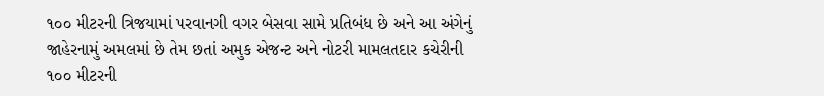૧૦૦ મીટરની ત્રિજયામાં પરવાનગી વગર બેસવા સામે પ્રતિબંધ છે અને આ અંગેનું જાહેરનામું અમલમાં છે તેમ છતાં અમુક એજન્ટ અને નોટરી મામલતદાર કચેરીની ૧૦૦ મીટરની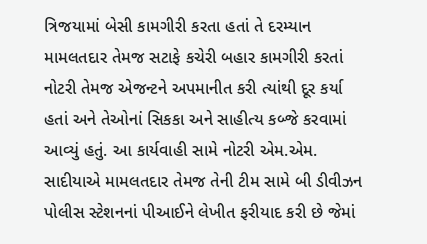ત્રિજયામાં બેસી કામગીરી કરતા હતાં તે દરમ્યાન મામલતદાર તેમજ સટાફે કચેરી બહાર કામગીરી કરતાં નોટરી તેમજ એજન્ટને અપમાનીત કરી ત્યાંથી દૂર કર્યા હતાં અને તેઓનાં સિકકા અને સાહીત્ય કબ્જે કરવામાં આવ્યું હતું. આ કાર્યવાહી સામે નોટરી એમ.એમ. સાદીયાએ મામલતદાર તેમજ તેની ટીમ સામે બી ડીવીઝન પોલીસ સ્ટેશનનાં પીઆઈને લેખીત ફરીયાદ કરી છે જેમાં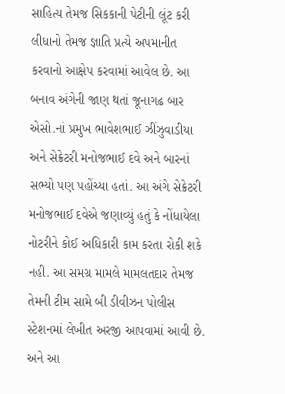સાહિત્ય તેમજ સિકકાની પેટીની લૂંટ કરી લીધાનો તેમજ જ્ઞાતિ પ્રત્યે અપમાનીત કરવાનો આક્ષેપ કરવામાં આવેલ છે. આ બનાવ અંગેની જાણ થતાં જૂનાગઢ બાર એસો.નાં પ્રમુખ ભાવેશભાઈ ઝીંઝુવાડીયા અને સેક્રેટરી મનોજભાઈ દવે અને બારનાં સભ્યો પણ પહોંચ્યા હતાં. આ અંગે સેક્રેટરી મનોજભાઈ દવેએ જણાવ્યું હતું કે નોંધાયેલા નોટરીને કોઈ અધિકારી કામ કરતા રોકી શકે નહી. આ સમગ્ર મામલે મામલતદાર તેમજ તેમની ટીમ સામે બી ડીવીઝન પોલીસ સ્ટેશનમાં લેખીત અરજી આપવામાં આવી છે. અને આ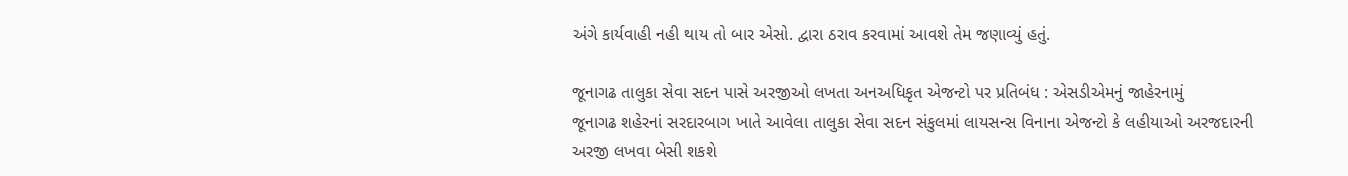અંગે કાર્યવાહી નહી થાય તો બાર એસો. દ્વારા ઠરાવ કરવામાં આવશે તેમ જણાવ્યું હતું.

જૂનાગઢ તાલુકા સેવા સદન પાસે અરજીઓ લખતા અનઅધિકૃત એજન્ટો પર પ્રતિબંધ : એસડીએમનું જાહેરનામું
જૂનાગઢ શહેરનાં સરદારબાગ ખાતે આવેલા તાલુકા સેવા સદન સંકુલમાં લાયસન્સ વિનાના એજન્ટો કે લહીયાઓ અરજદારની અરજી લખવા બેસી શકશે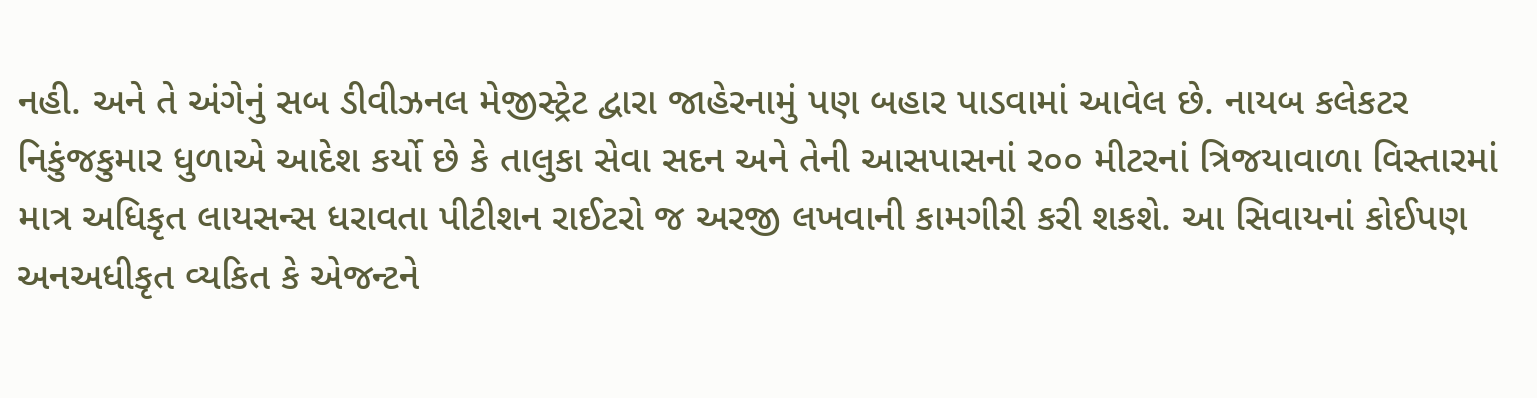નહી. અને તે અંગેનું સબ ડીવીઝનલ મેજીસ્ટ્રેટ દ્વારા જાહેરનામું પણ બહાર પાડવામાં આવેલ છે. નાયબ કલેકટર નિકુંજકુમાર ધુળાએ આદેશ કર્યો છે કે તાલુકા સેવા સદન અને તેની આસપાસનાં ર૦૦ મીટરનાં ત્રિજયાવાળા વિસ્તારમાં માત્ર અધિકૃત લાયસન્સ ધરાવતા પીટીશન રાઈટરો જ અરજી લખવાની કામગીરી કરી શકશે. આ સિવાયનાં કોઈપણ અનઅધીકૃત વ્યકિત કે એજન્ટને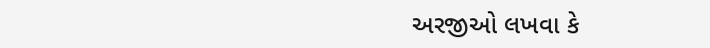અરજીઓ લખવા કે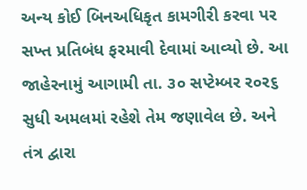અન્ય કોઈ બિનઅધિકૃત કામગીરી કરવા પર સખ્ત પ્રતિબંધ ફરમાવી દેવામાં આવ્યો છે. આ જાહેરનામું આગામી તા. ૩૦ સપ્ટેમ્બર ર૦ર૬ સુધી અમલમાં રહેશે તેમ જણાવેલ છે. અને તંત્ર દ્વારા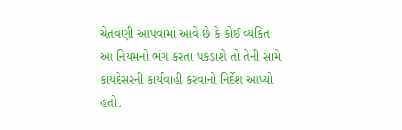ચેતવણી આપવામાં આવે છે કે કોઈ વ્યકિત આ નિયમનો ભંગ કરતા પકડાશે તો તેની સામે કાયદેસરની કાર્યવાહી કરવાનો નિર્દેશ આપ્યો હતો.